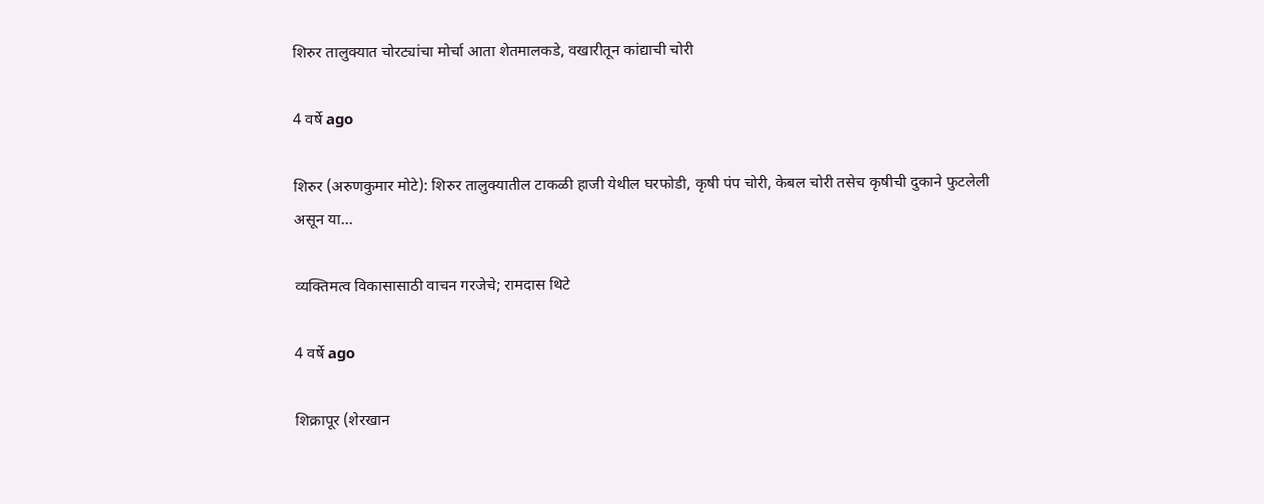शिरुर तालुक्यात चोरट्यांचा मोर्चा आता शेतमालकडे, वखारीतून कांद्याची चोरी

4 वर्षे ago

शिरुर (अरुणकुमार मोटे): शिरुर तालुक्यातील टाकळी हाजी येथील घरफोडी, कृषी पंप चोरी, केबल चोरी तसेच कृषीची दुकाने फुटलेली असून या…

व्यक्तिमत्व विकासासाठी वाचन गरजेचे; रामदास थिटे

4 वर्षे ago

शिक्रापूर (शेरखान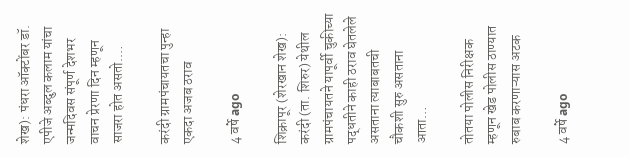शेख): पंधरा ऑक्टोंबर डॉ. एपीजे अब्दुल कलाम यांचा जन्मदिवस संपूर्ण देशभर वाचन प्रेरणा दिन म्हणून साजरा होत असतो.…

करंदी ग्रामपंचायतचा पुन्हा एकदा अजब ठराव

4 वर्षे ago

शिक्रापूर (शेरखान शेख): करंदी (ता. शिरुर) येथील ग्रामपंचायतने यापूर्वी चुकीच्या पद्धतीने काही ठराव घेतलेले असताना त्याबाबतची चौकशी सुरु असताना आता…

तोतया पोलीस निरीक्षक म्हणून खेड पोलीस ठाण्यात रुबाब करणाऱ्यास अटक

4 वर्षे ago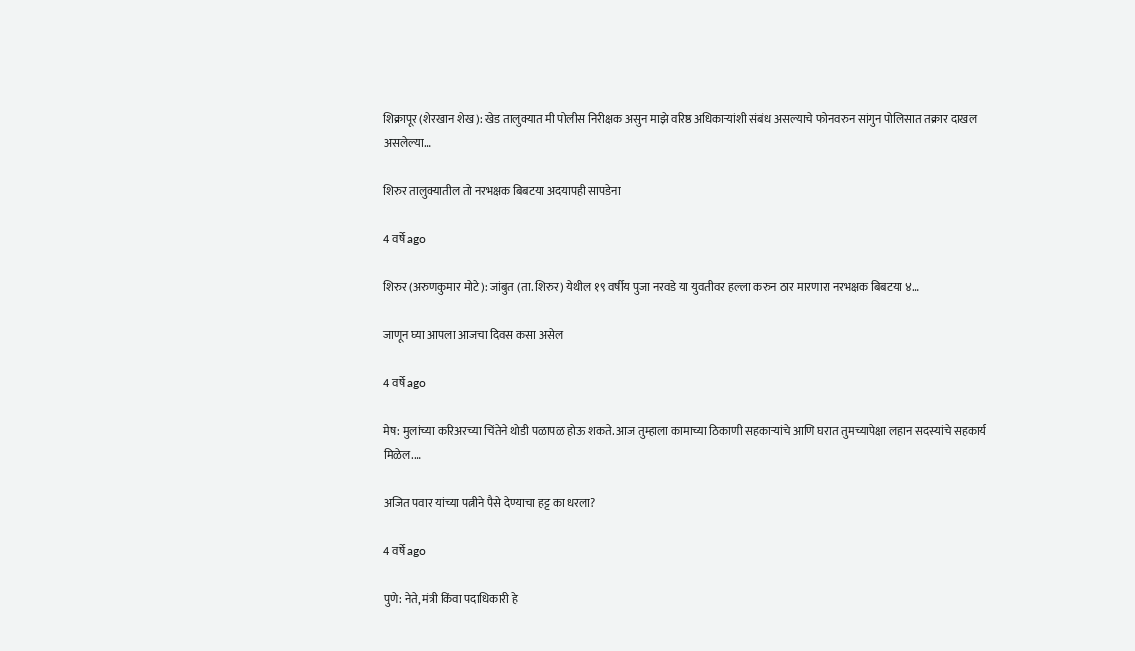शिक्रापूर (शेरखान शेख): खेड तालुक्यात मी पोलीस निरीक्षक असुन माझे वरिष्ठ अधिकाऱ्यांशी संबंध असल्याचे फोनवरुन सांगुन पोलिसात तक्रार दाखल असलेल्या…

शिरुर तालुक्यातील तो नरभक्षक बिबटया अदयापही सापडेना

4 वर्षे ago

शिरुर (अरुणकुमार मोटे): जांबुत (ता. शिरुर) येथील १९ वर्षीय पुजा नरवडे या युवतीवर हल्ला करुन ठार मारणारा नरभक्षक बिबटया ४…

जाणून घ्या आपला आजचा दिवस कसा असेल

4 वर्षे ago

मेष: मुलांच्या करिअरच्या चिंतेने थोडी पळापळ होऊ शकते. आज तुम्हाला कामाच्या ठिकाणी सहकाऱ्यांचे आणि घरात तुमच्यापेक्षा लहान सदस्यांचे सहकार्य मिळेल.…

अजित पवार यांच्या पत्नीने पैसे देण्याचा हट्ट का धरला?

4 वर्षे ago

पुणे: नेते, मंत्री किंवा पदाधिकारी हे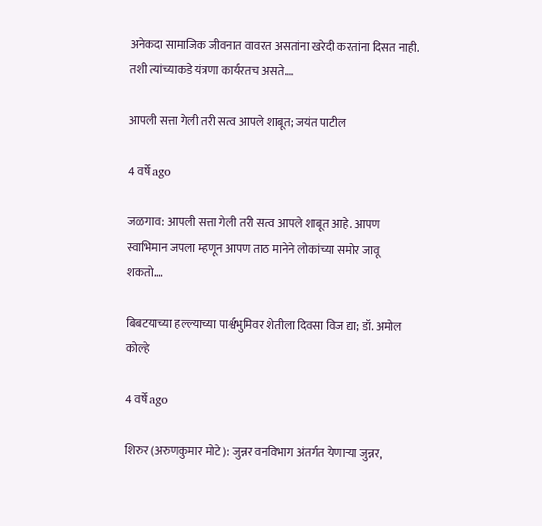अनेकदा सामाजिक जीवनात वावरत असतांना खरेदी करतांना दिसत नाही. तशी त्यांच्याकडे यंत्रणा कार्यरतच असते.…

आपली सत्ता गेली तरी सत्व आपले शाबूत; जयंत पाटील

4 वर्षे ago

जळगाव: आपली सत्ता गेली तरी सत्व आपले शाबूत आहे. आपण स्वाभिमान जपला म्हणून आपण ताठ मानेने लोकांच्या समोर जावू शकतो.…

बिबटयाच्या हल्ल्याच्या पार्श्वभुमिवर शेतीला दिवसा विज द्या; डॉ. अमोल कोल्हे

4 वर्षे ago

शिरुर (अरुणकुमार मोटे): जुन्नर वनविभाग अंतर्गत येणाऱ्या जुन्नर,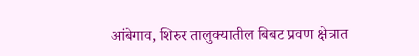आंबेगाव, शिरुर तालुक्यातील बिबट प्रवण क्षेत्रात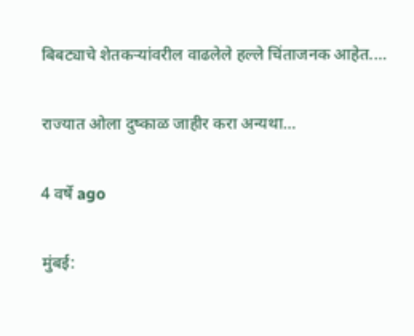बिबट्याचे शेतकऱ्यांवरील वाढलेले हल्ले चिंताजनक आहेत.…

राज्यात ओला दुष्काळ जाहीर करा अन्यथा…

4 वर्षे ago

मुंबई: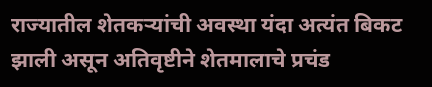राज्यातील शेतकऱ्यांची अवस्था यंदा अत्यंत बिकट झाली असून अतिवृष्टीने शेतमालाचे प्रचंड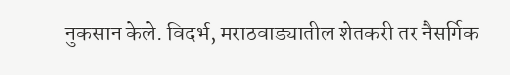नुकसान केले. विदर्भ, मराठवाड्यातील शेतकरी तर नैसर्गिक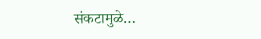संकटामुळे…